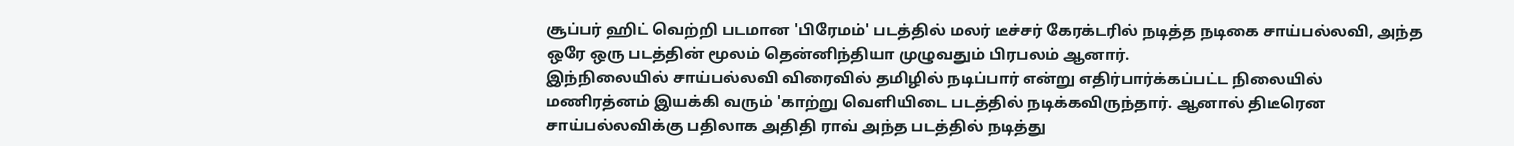சூப்பர் ஹிட் வெற்றி படமான 'பிரேமம்' படத்தில் மலர் டீச்சர் கேரக்டரில் நடித்த நடிகை சாய்பல்லவி, அந்த ஒரே ஒரு படத்தின் மூலம் தென்னிந்தியா முழுவதும் பிரபலம் ஆனார்.
இந்நிலையில் சாய்பல்லவி விரைவில் தமிழில் நடிப்பார் என்று எதிர்பார்க்கப்பட்ட நிலையில் மணிரத்னம் இயக்கி வரும் 'காற்று வெளியிடை படத்தில் நடிக்கவிருந்தார். ஆனால் திடீரென சாய்பல்லவிக்கு பதிலாக அதிதி ராவ் அந்த படத்தில் நடித்து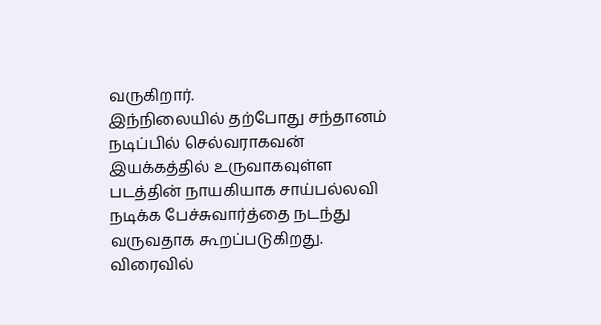வருகிறார்.
இந்நிலையில் தற்போது சந்தானம் நடிப்பில் செல்வராகவன் இயக்கத்தில் உருவாகவுள்ள படத்தின் நாயகியாக சாய்பல்லவி நடிக்க பேச்சுவார்த்தை நடந்து வருவதாக கூறப்படுகிறது. விரைவில்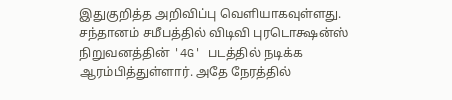இதுகுறித்த அறிவிப்பு வெளியாகவுள்ளது.
சந்தானம் சமீபத்தில் விடிவி புரடொக்ஷன்ஸ் நிறுவனத்தின் '4G' படத்தில் நடிக்க ஆரம்பித்துள்ளார். அதே நேரத்தில்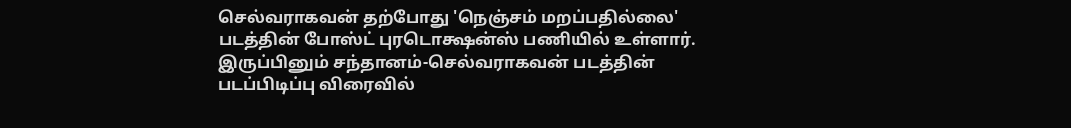செல்வராகவன் தற்போது 'நெஞ்சம் மறப்பதில்லை' படத்தின் போஸ்ட் புரடொக்ஷன்ஸ் பணியில் உள்ளார். இருப்பினும் சந்தானம்-செல்வராகவன் படத்தின் படப்பிடிப்பு விரைவில்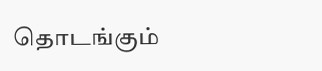தொடங்கும்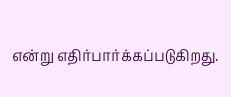என்று எதிர்பார்க்கப்படுகிறது.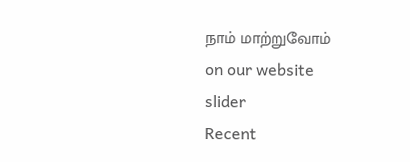நாம் மாற்றுவோம்
on our website
slider
Recent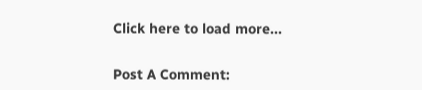Click here to load more...


Post A Comment: